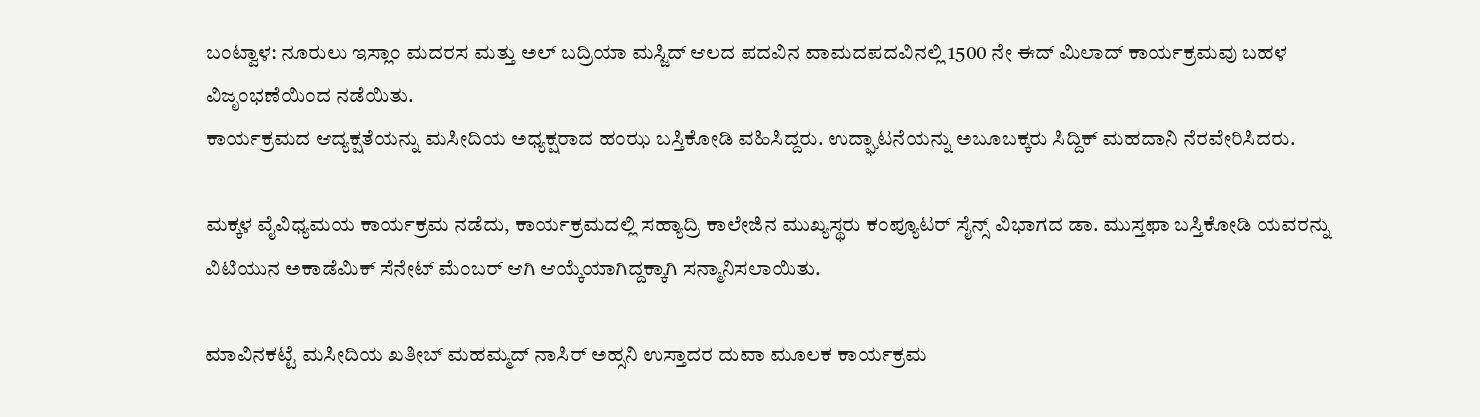ಬಂಟ್ವಾಳ: ನೂರುಲು ಇಸ್ಲಾಂ ಮದರಸ ಮತ್ತು ಅಲ್ ಬದ್ರಿಯಾ ಮಸ್ಜಿದ್ ಆಲದ ಪದವಿನ ವಾಮದಪದವಿನಲ್ಲಿ 1500 ನೇ ಈದ್ ಮಿಲಾದ್ ಕಾರ್ಯಕ್ರಮವು ಬಹಳ ವಿಜೃಂಭಣೆಯಿಂದ ನಡೆಯಿತು.
ಕಾರ್ಯಕ್ರಮದ ಆದ್ಯಕ್ಷತೆಯನ್ನು ಮಸೀದಿಯ ಅಧ್ಯಕ್ಷರಾದ ಹಂಝ ಬಸ್ತಿಕೋಡಿ ವಹಿಸಿದ್ದರು. ಉದ್ಘಾಟನೆಯನ್ನು ಅಬೂಬಕ್ಕರು ಸಿದ್ದಿಕ್ ಮಹದಾನಿ ನೆರವೇರಿಸಿದರು.

ಮಕ್ಕಳ ವೈವಿಧ್ಯಮಯ ಕಾರ್ಯಕ್ರಮ ನಡೆದು, ಕಾರ್ಯಕ್ರಮದಲ್ಲಿ ಸಹ್ಯಾದ್ರಿ ಕಾಲೇಜಿನ ಮುಖ್ಯಸ್ಥರು ಕಂಪ್ಯೂಟರ್ ಸೈನ್ಸ್ ವಿಭಾಗದ ಡಾ. ಮುಸ್ತಫಾ ಬಸ್ತಿಕೋಡಿ ಯವರನ್ನು ವಿಟಿಯುನ ಅಕಾಡೆಮಿಕ್ ಸೆನೇಟ್ ಮೆಂಬರ್ ಆಗಿ ಆಯ್ಕೆಯಾಗಿದ್ದಕ್ಕಾಗಿ ಸನ್ಮಾನಿಸಲಾಯಿತು.

ಮಾವಿನಕಟ್ಟೆ ಮಸೀದಿಯ ಖತೀಬ್ ಮಹಮ್ಮದ್ ನಾಸಿರ್ ಅಹ್ಸನಿ ಉಸ್ತಾದರ ದುವಾ ಮೂಲಕ ಕಾರ್ಯಕ್ರಮ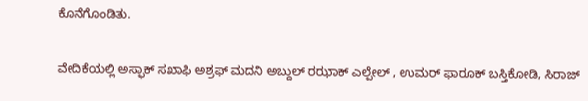ಕೊನೆಗೊಂಡಿತು.

ವೇದಿಕೆಯಲ್ಲಿ ಅಸ್ಫಾಕ್ ಸಖಾಫಿ ಅಶ್ರಫ್ ಮದನಿ ಅಬ್ದುಲ್ ರಝಾಕ್ ಎಲ್ಪೇಲ್ , ಉಮರ್ ಫಾರೂಕ್ ಬಸ್ತಿಕೋಡಿ, ಸಿರಾಜ್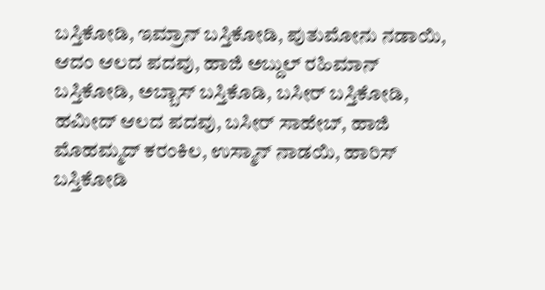ಬಸ್ತಿಕೋಡಿ, ಇಮ್ರಾನ್ ಬಸ್ತಿಕೋಡಿ, ಪುತುಮೋನು ನಡಾಯಿ, ಆದಂ ಆಲದ ಪದವು, ಹಾಜಿ ಅಬ್ದುಲ್ ರಹಿಮಾನ್ ಬಸ್ತಿಕೋಡಿ, ಅಬ್ಬಾಸ್ ಬಸ್ತಿಕೊಡಿ, ಬಸೀರ್ ಬಸ್ತಿಕೋಡಿ, ಹಮೀದ್ ಆಲದ ಪದವು, ಬಸೀರ್ ಸಾಹೇಬ್, ಹಾಜಿ ಮೊಹಮ್ಮದ್ ಕರಂಕಿಲ, ಉಸ್ಮಾನ್ ನಾಡಯಿ, ಹಾರಿಸ್ ಬಸ್ತಿಕೋಡಿ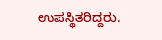ಉಪಸ್ಥಿತರಿದ್ದರು.